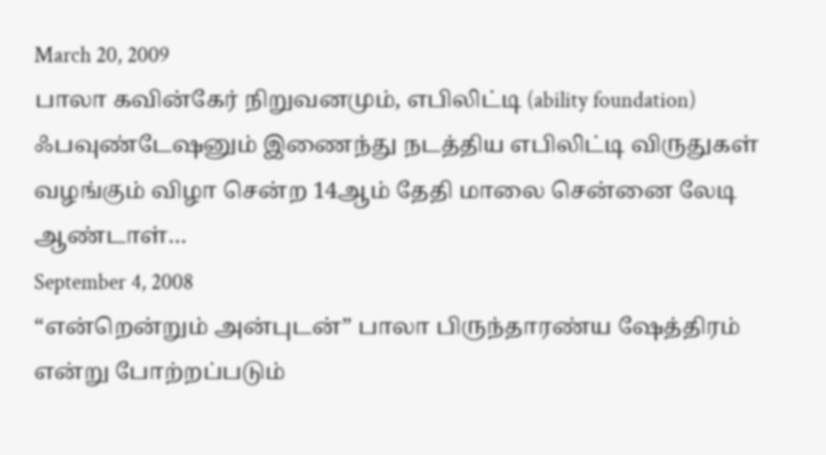March 20, 2009
பாலா கவின்கேர் நிறுவனமும், எபிலிட்டி (ability foundation) ஃபவுண்டேஷனும் இணைந்து நடத்திய எபிலிட்டி விருதுகள் வழங்கும் விழா சென்ற 14ஆம் தேதி மாலை சென்னை லேடி ஆண்டாள்…
September 4, 2008
“என்றென்றும் அன்புடன்” பாலா பிருந்தாரண்ய ஷேத்திரம் என்று போற்றப்படும்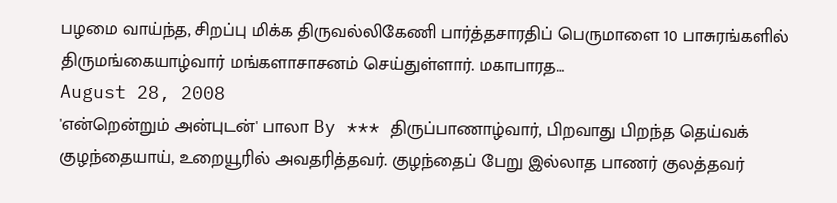பழமை வாய்ந்த, சிறப்பு மிக்க திருவல்லிகேணி பார்த்தசாரதிப் பெருமாளை 10 பாசுரங்களில் திருமங்கையாழ்வார் மங்களாசாசனம் செய்துள்ளார். மகாபாரத…
August 28, 2008
'என்றென்றும் அன்புடன்' பாலா By *** திருப்பாணாழ்வார், பிறவாது பிறந்த தெய்வக் குழந்தையாய், உறையூரில் அவதரித்தவர். குழந்தைப் பேறு இல்லாத பாணர் குலத்தவர்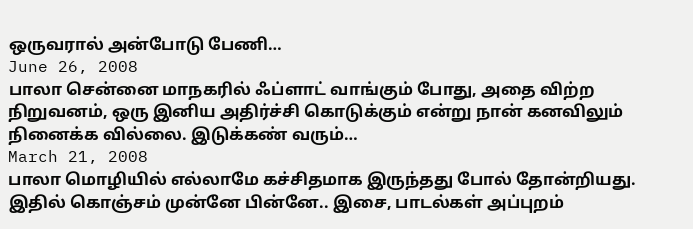ஒருவரால் அன்போடு பேணி…
June 26, 2008
பாலா சென்னை மாநகரில் ஃப்ளாட் வாங்கும் போது, அதை விற்ற நிறுவனம், ஒரு இனிய அதிர்ச்சி கொடுக்கும் என்று நான் கனவிலும் நினைக்க வில்லை. இடுக்கண் வரும்…
March 21, 2008
பாலா மொழியில் எல்லாமே கச்சிதமாக இருந்தது போல் தோன்றியது. இதில் கொஞ்சம் முன்னே பின்னே.. இசை, பாடல்கள் அப்புறம்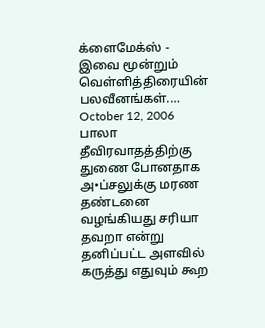க்ளைமேக்ஸ் - இவை மூன்றும் வெள்ளித்திரையின் பலவீனங்கள்.…
October 12, 2006
பாலா தீவிரவாதத்திற்கு துணை போனதாக அ•ப்சலுக்கு மரண தண்டனை வழங்கியது சரியா தவறா என்று தனிப்பட்ட அளவில் கருத்து எதுவும் கூற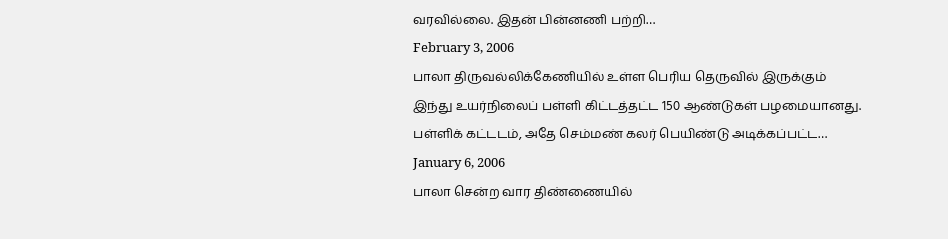வரவில்லை. இதன் பின்னணி பற்றி…
February 3, 2006
பாலா திருவல்லிக்கேணியில் உள்ள பெரிய தெருவில் இருக்கும் இந்து உயர்நிலைப் பள்ளி கிட்டத்தட்ட 150 ஆண்டுகள் பழமையானது. பள்ளிக் கட்டடம், அதே செம்மண் கலர் பெயிண்டு அடிக்கப்பட்ட…
January 6, 2006
பாலா சென்ற வார திண்ணையில்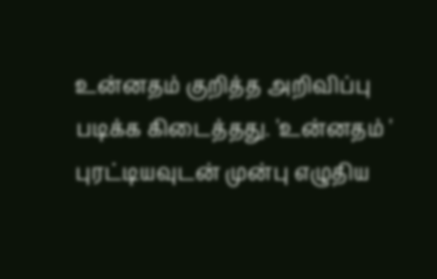உன்னதம் குறித்த அறிவிப்பு படிக்க கிடைத்தது. 'உன்னதம் ' புரட்டியவுடன் முன்பு எழுதிய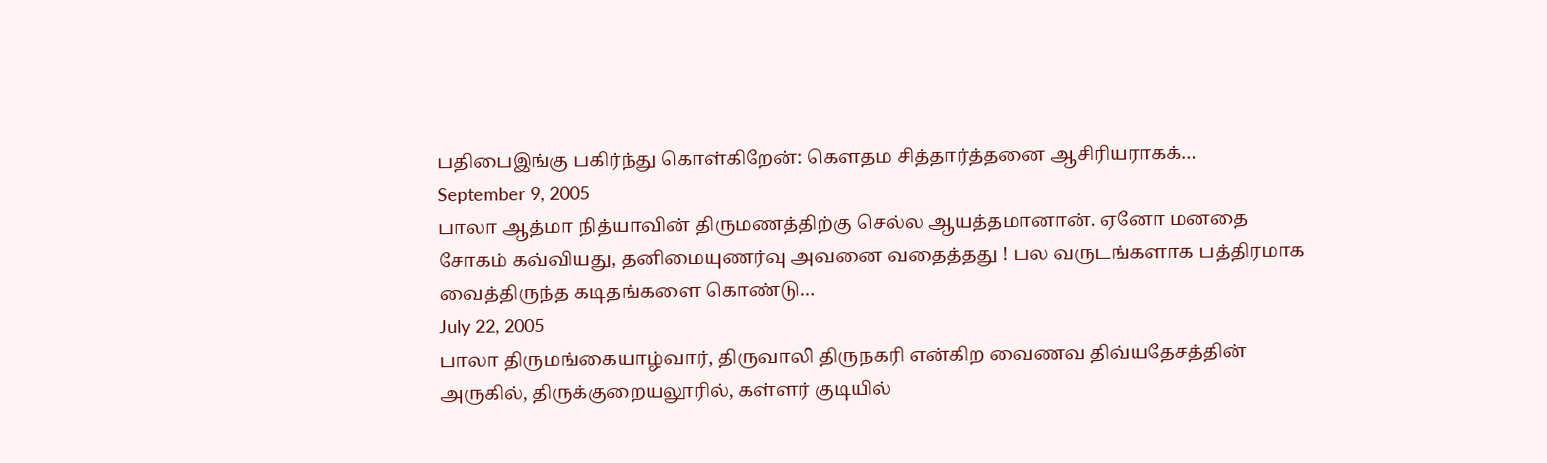பதிபைஇங்கு பகிர்ந்து கொள்கிறேன்: கெளதம சித்தார்த்தனை ஆசிரியராகக்…
September 9, 2005
பாலா ஆத்மா நித்யாவின் திருமணத்திற்கு செல்ல ஆயத்தமானான். ஏனோ மனதை சோகம் கவ்வியது, தனிமையுணர்வு அவனை வதைத்தது ! பல வருடங்களாக பத்திரமாக வைத்திருந்த கடிதங்களை கொண்டு…
July 22, 2005
பாலா திருமங்கையாழ்வார், திருவாலி திருநகரி என்கிற வைணவ திவ்யதேசத்தின் அருகில், திருக்குறையலூரில், கள்ளர் குடியில்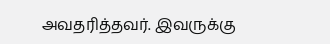அவதரித்தவர். இவருக்கு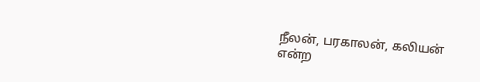நீலன், பரகாலன், கலியன் என்ற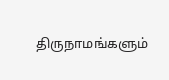திருநாமங்களும்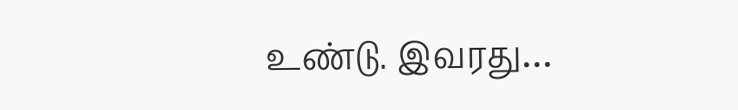உண்டு. இவரது…